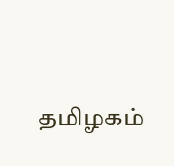தமிழகம்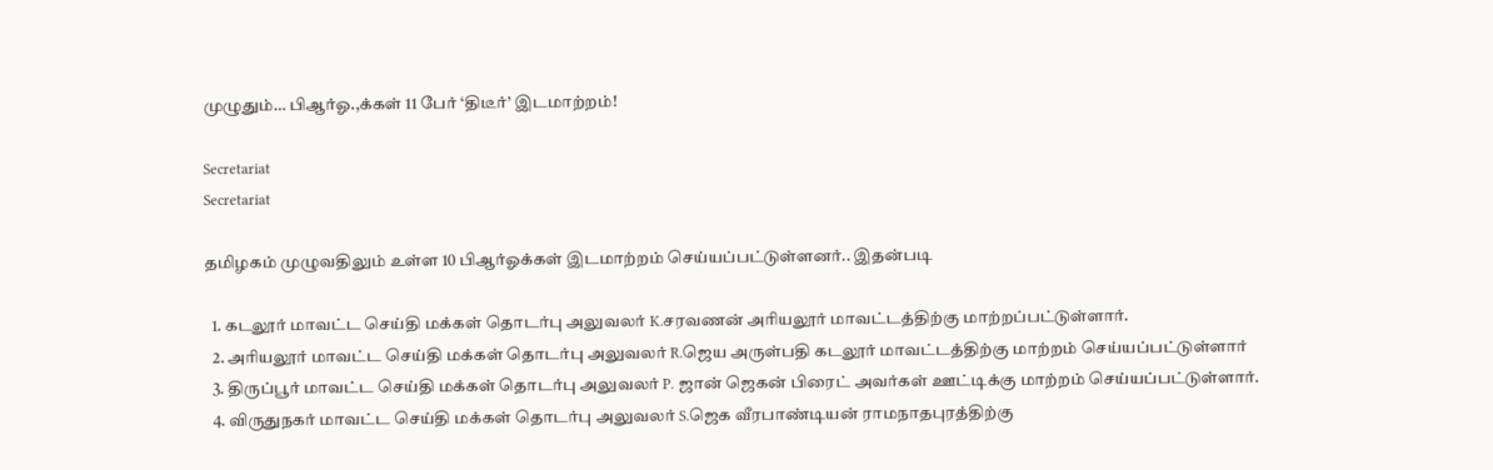முழுதும்… பிஆர்ஓ.,க்கள் 11 பேர் ‘திடீர்’ இடமாற்றம்!

Secretariat
Secretariat

தமிழகம் முழுவதிலும் உள்ள 10 பிஆர்ஓக்கள் இடமாற்றம் செய்யப்பட்டுள்ளனர்.. இதன்படி

  1. கடலூர் மாவட்ட செய்தி மக்கள் தொடர்பு அலுவலர் K.சரவணன் அரியலூர் மாவட்டத்திற்கு மாற்றப்பட்டுள்ளார்.
  2. அரியலூர் மாவட்ட செய்தி மக்கள் தொடர்பு அலுவலர் R.ஜெய அருள்பதி கடலூர் மாவட்டத்திற்கு மாற்றம் செய்யப்பட்டுள்ளார்
  3. திருப்பூர் மாவட்ட செய்தி மக்கள் தொடர்பு அலுவலர் P. ஜான் ஜெகன் பிரைட் அவர்கள் ஊட்டிக்கு மாற்றம் செய்யப்பட்டுள்ளார்.
  4. விருதுநகர் மாவட்ட செய்தி மக்கள் தொடர்பு அலுவலர் S.ஜெக வீரபாண்டியன் ராமநாதபுரத்திற்கு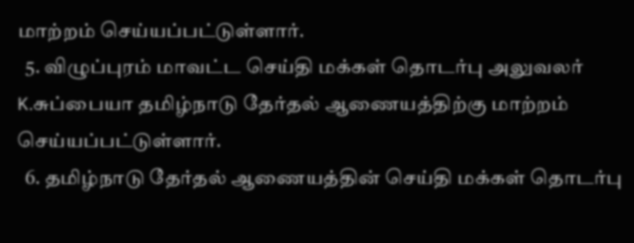மாற்றம் செய்யப்பட்டுள்ளார்.
  5. விழுப்புரம் மாவட்ட செய்தி மக்கள் தொடர்பு அலுவலர் K.சுப்பையா தமிழ்நாடு தேர்தல் ஆணையத்திற்கு மாற்றம் செய்யப்பட்டுள்ளார்.
  6. தமிழ்நாடு தேர்தல் ஆணையத்தின் செய்தி மக்கள் தொடர்பு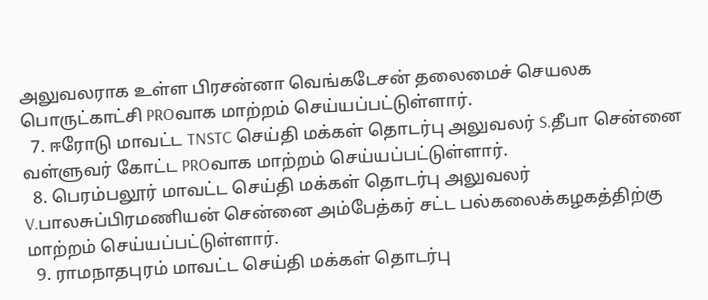அலுவலராக உள்ள பிரசன்னா வெங்கடேசன் தலைமைச் செயலக பொருட்காட்சி PROவாக மாற்றம் செய்யப்பட்டுள்ளார்.
  7. ஈரோடு மாவட்ட TNSTC செய்தி மக்கள் தொடர்பு அலுவலர் S.தீபா சென்னை வள்ளுவர் கோட்ட PROவாக மாற்றம் செய்யப்பட்டுள்ளார்.
  8. பெரம்பலூர் மாவட்ட செய்தி மக்கள் தொடர்பு அலுவலர் V.பாலசுப்பிரமணியன் சென்னை அம்பேத்கர் சட்ட பல்கலைக்கழகத்திற்கு மாற்றம் செய்யப்பட்டுள்ளார்.
  9. ராமநாதபுரம் மாவட்ட செய்தி மக்கள் தொடர்பு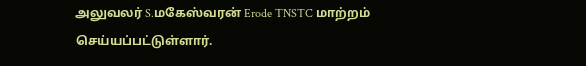அலுவலர் S.மகேஸ்வரன் Erode TNSTC மாற்றம் செய்யப்பட்டுள்ளார்.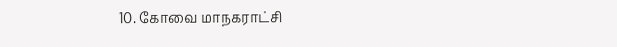10. கோவை மாநகராட்சி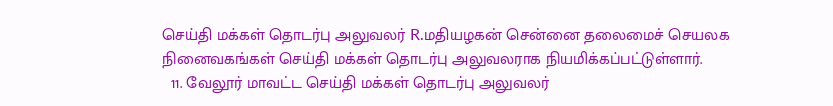செய்தி மக்கள் தொடர்பு அலுவலர் R.மதியழகன் சென்னை தலைமைச் செயலக நினைவகங்கள் செய்தி மக்கள் தொடர்பு அலுவலராக நியமிக்கப்பட்டுள்ளார்.
  11. வேலூர் மாவட்ட செய்தி மக்கள் தொடர்பு அலுவலர்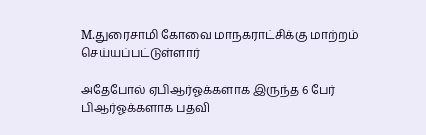M.துரைசாமி கோவை மாநகராட்சிக்கு மாற்றம் செய்யப்பட்டுள்ளார்

அதேபோல் ஏபிஆர்ஓக்களாக இருந்த 6 பேர் பிஆர்ஓக்களாக பதவி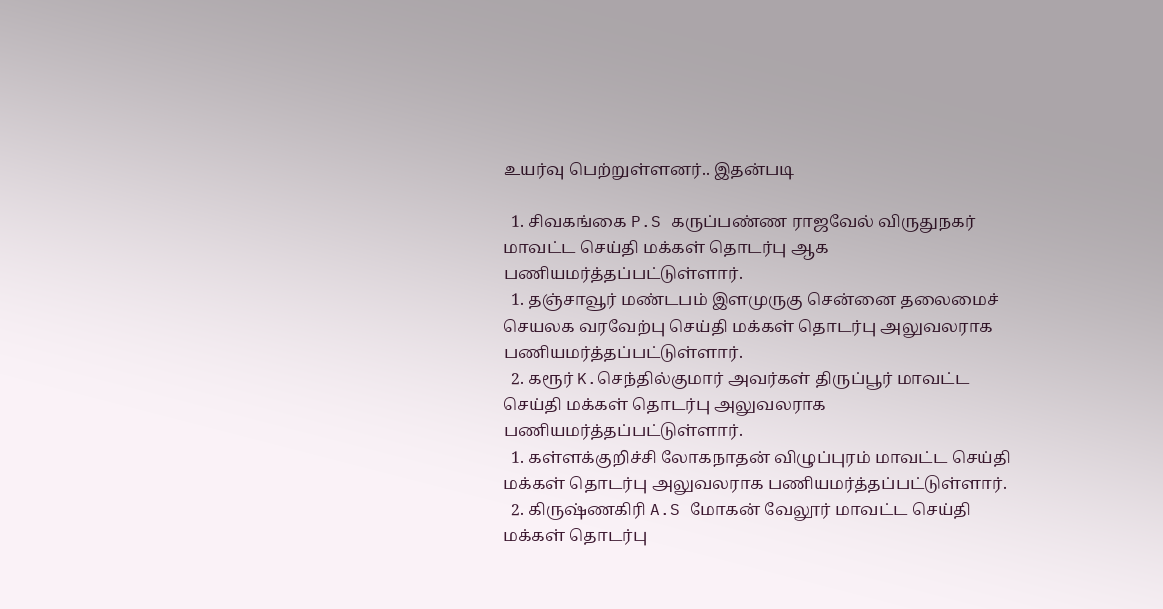உயர்வு பெற்றுள்ளனர்.. இதன்படி

  1. சிவகங்கை P.S கருப்பண்ண ராஜவேல் விருதுநகர் மாவட்ட செய்தி மக்கள் தொடர்பு ஆக பணியமர்த்தப்பட்டுள்ளார்.
  1. தஞ்சாவூர் மண்டபம் இளமுருகு சென்னை தலைமைச் செயலக வரவேற்பு செய்தி மக்கள் தொடர்பு அலுவலராக பணியமர்த்தப்பட்டுள்ளார்.
  2. கரூர் K.செந்தில்குமார் அவர்கள் திருப்பூர் மாவட்ட செய்தி மக்கள் தொடர்பு அலுவலராக பணியமர்த்தப்பட்டுள்ளார்.
  1. கள்ளக்குறிச்சி லோகநாதன் விழுப்புரம் மாவட்ட செய்தி மக்கள் தொடர்பு அலுவலராக பணியமர்த்தப்பட்டுள்ளார்.
  2. கிருஷ்ணகிரி A.S மோகன் வேலூர் மாவட்ட செய்தி மக்கள் தொடர்பு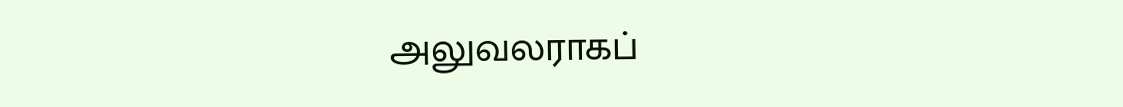அலுவலராகப்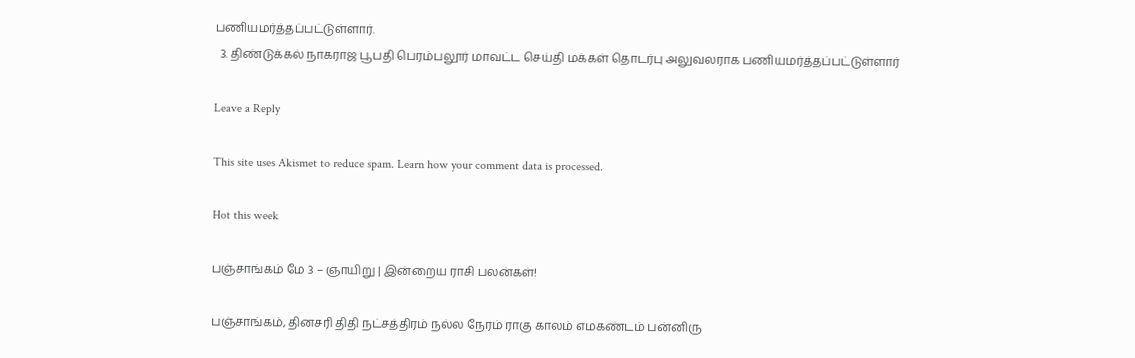பணியமர்த்தப்பட்டுள்ளார்.
  3. திண்டுக்கல் நாகராஜ பூபதி பெரம்பலூர் மாவட்ட செய்தி மக்கள் தொடர்பு அலுவலராக பணியமர்த்தப்பட்டுள்ளார்

Leave a Reply

This site uses Akismet to reduce spam. Learn how your comment data is processed.

Hot this week

பஞ்சாங்கம் மே 3 – ஞாயிறு | இன்றைய ராசி பலன்கள்!

பஞ்சாங்கம், தினசரி திதி நட்சத்திரம் நல்ல நேரம் ராகு காலம் எமகண்டம் பன்னிரு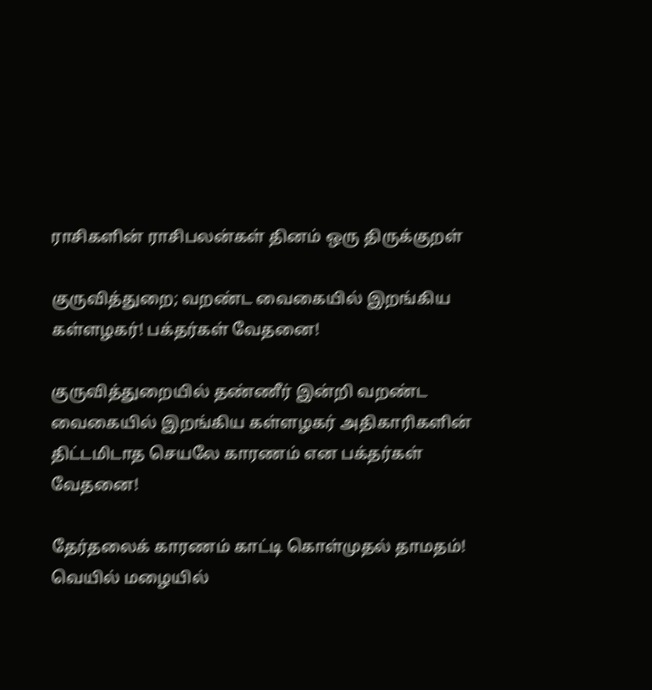ராசிகளின் ராசிபலன்கள் தினம் ஒரு திருக்குறள்

குருவித்துறை; வறண்ட வைகையில் இறங்கிய கள்ளழகர்! பக்தர்கள் வேதனை!

குருவித்துறையில் தண்ணீர் இன்றி வறண்ட வைகையில் இறங்கிய கள்ளழகர் அதிகாரிகளின் திட்டமிடாத செயலே காரணம் என பக்தர்கள் வேதனை!

தேர்தலைக் காரணம் காட்டி கொள்முதல் தாமதம்! வெயில் மழையில்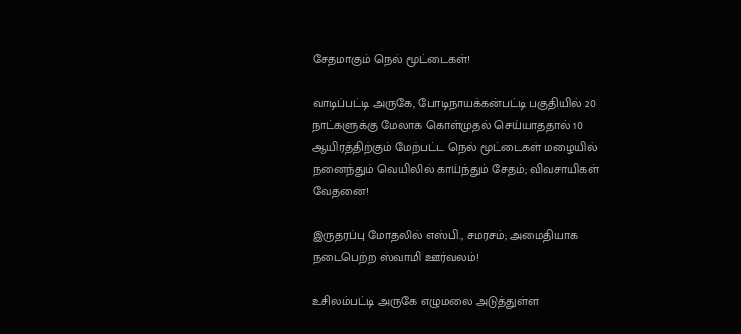சேதமாகும் நெல் மூட்டைகள்!

வாடிப்பட்டி அருகே, போடிநாயக்கன்பட்டி பகுதியில் 20 நாட்களுக்கு மேலாக கொள்முதல் செய்யாததால் 10 ஆயிரத்திற்கும் மேற்பட்ட நெல் மூட்டைகள் மழையில் நனைந்தும் வெயிலில் காய்ந்தும் சேதம்; விவசாயிகள் வேதனை!

இருதரப்பு மோதலில் எஸ்பி., சமரசம்; அமைதியாக நடைபெற்ற ஸ்வாமி ஊர்வலம்!

உசிலம்பட்டி அருகே எழுமலை அடுத்துள்ள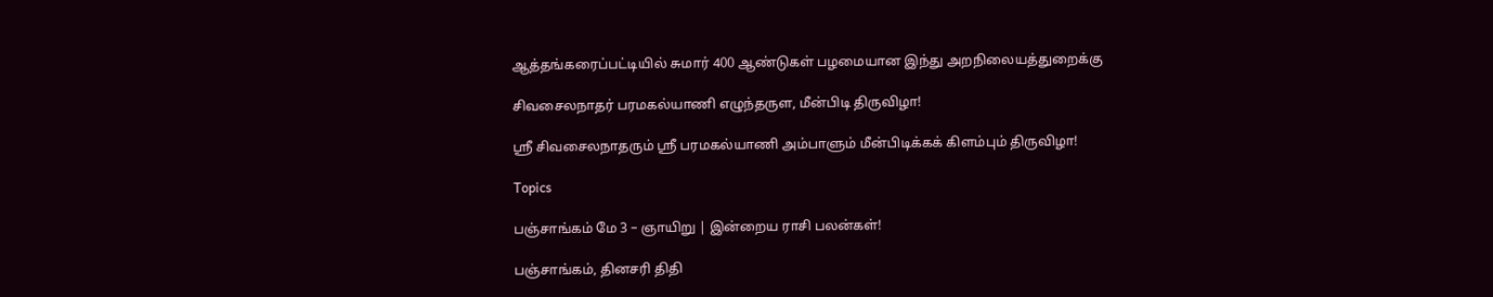ஆத்தங்கரைப்பட்டியில் சுமார் 400 ஆண்டுகள் பழமையான இந்து அறநிலையத்துறைக்கு

சிவசைலநாதர் பரமகல்யாணி எழுந்தருள, மீன்பிடி திருவிழா!

ஸ்ரீ சிவசைலநாதரும் ஸ்ரீ பரமகல்யாணி அம்பாளும் மீன்பிடிக்கக் கிளம்பும் திருவிழா!

Topics

பஞ்சாங்கம் மே 3 – ஞாயிறு | இன்றைய ராசி பலன்கள்!

பஞ்சாங்கம், தினசரி திதி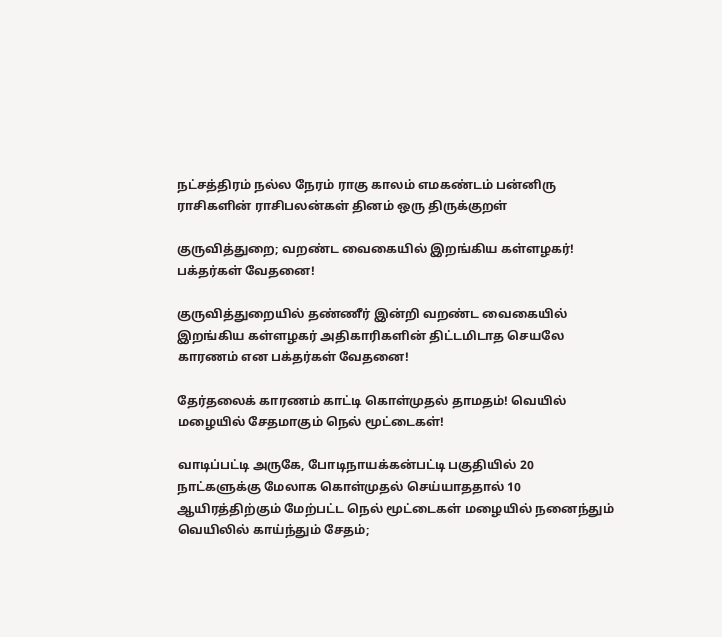நட்சத்திரம் நல்ல நேரம் ராகு காலம் எமகண்டம் பன்னிரு ராசிகளின் ராசிபலன்கள் தினம் ஒரு திருக்குறள்

குருவித்துறை; வறண்ட வைகையில் இறங்கிய கள்ளழகர்! பக்தர்கள் வேதனை!

குருவித்துறையில் தண்ணீர் இன்றி வறண்ட வைகையில் இறங்கிய கள்ளழகர் அதிகாரிகளின் திட்டமிடாத செயலே காரணம் என பக்தர்கள் வேதனை!

தேர்தலைக் காரணம் காட்டி கொள்முதல் தாமதம்! வெயில் மழையில் சேதமாகும் நெல் மூட்டைகள்!

வாடிப்பட்டி அருகே, போடிநாயக்கன்பட்டி பகுதியில் 20 நாட்களுக்கு மேலாக கொள்முதல் செய்யாததால் 10 ஆயிரத்திற்கும் மேற்பட்ட நெல் மூட்டைகள் மழையில் நனைந்தும் வெயிலில் காய்ந்தும் சேதம்;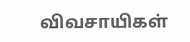விவசாயிகள்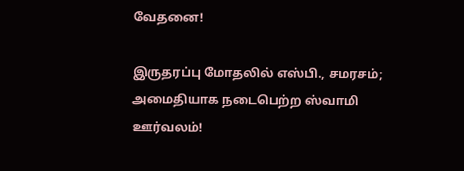வேதனை!

இருதரப்பு மோதலில் எஸ்பி., சமரசம்; அமைதியாக நடைபெற்ற ஸ்வாமி ஊர்வலம்!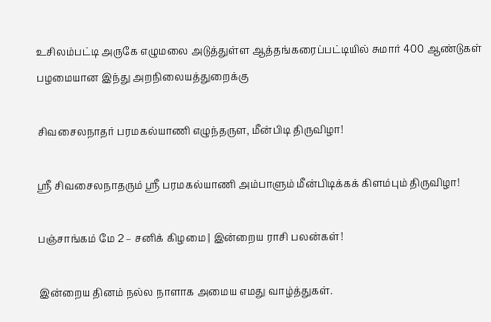உசிலம்பட்டி அருகே எழுமலை அடுத்துள்ள ஆத்தங்கரைப்பட்டியில் சுமார் 400 ஆண்டுகள் பழமையான இந்து அறநிலையத்துறைக்கு

சிவசைலநாதர் பரமகல்யாணி எழுந்தருள, மீன்பிடி திருவிழா!

ஸ்ரீ சிவசைலநாதரும் ஸ்ரீ பரமகல்யாணி அம்பாளும் மீன்பிடிக்கக் கிளம்பும் திருவிழா!

பஞ்சாங்கம் மே 2 – சனிக் கிழமை | இன்றைய ராசி பலன்கள்!

இன்றைய தினம் நல்ல நாளாக அமைய எமது வாழ்த்துகள்.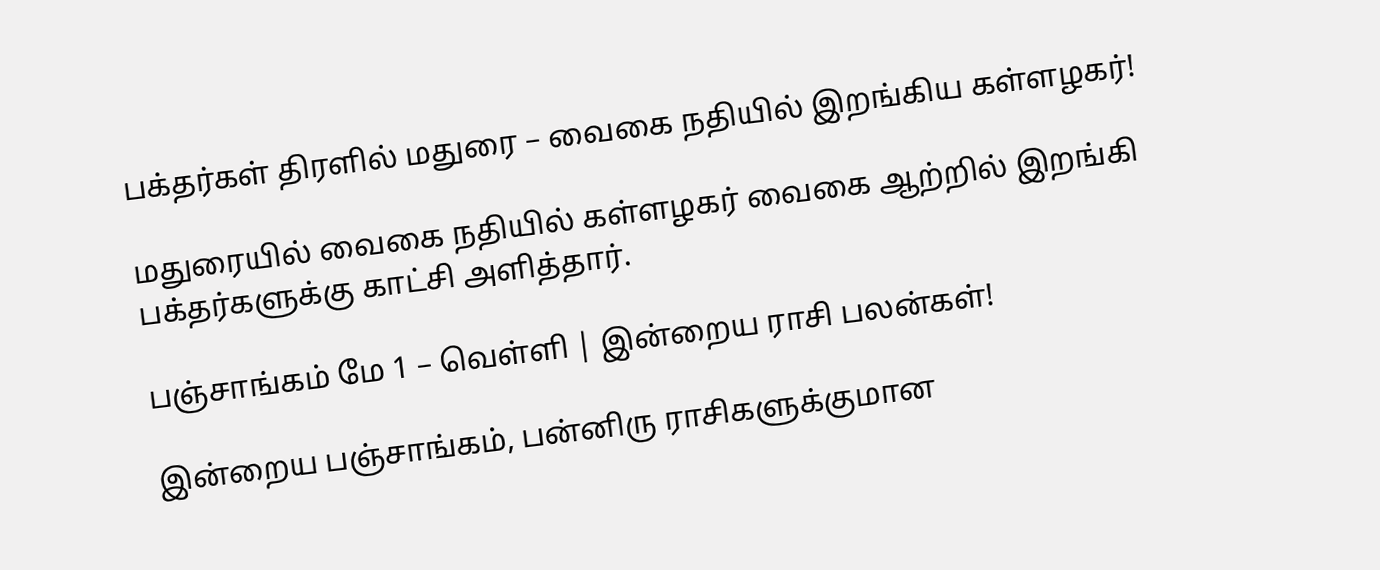பக்தர்கள் திரளில் மதுரை – வைகை நதியில் இறங்கிய கள்ளழகர்!

மதுரையில் வைகை நதியில் கள்ளழகர் வைகை ஆற்றில் இறங்கி பக்தர்களுக்கு காட்சி அளித்தார்.

பஞ்சாங்கம் மே 1 – வெள்ளி | இன்றைய ராசி பலன்கள்!

இன்றைய பஞ்சாங்கம், பன்னிரு ராசிகளுக்குமான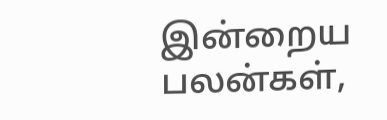இன்றைய பலன்கள்,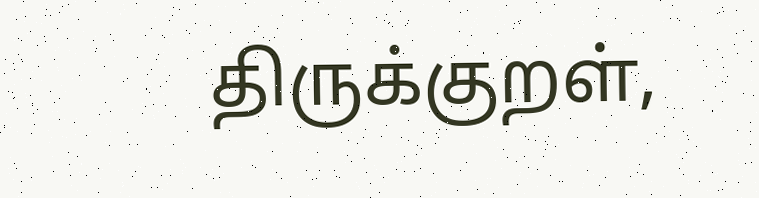திருக்குறள்,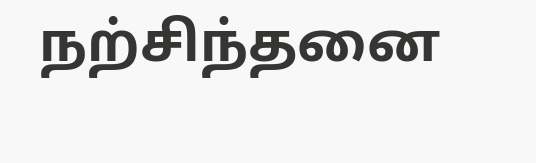நற்சிந்தனை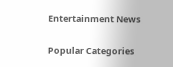Entertainment News

Popular Categories